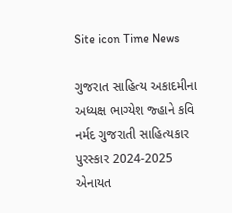Site icon Time News

ગુજરાત સાહિત્ય અકાદમીના અધ્યક્ષ ભાગ્યેશ જ્હાને કવિ નર્મદ ગુજરાતી સાહિત્યકાર પુરસ્કાર 2024-2025 એનાયત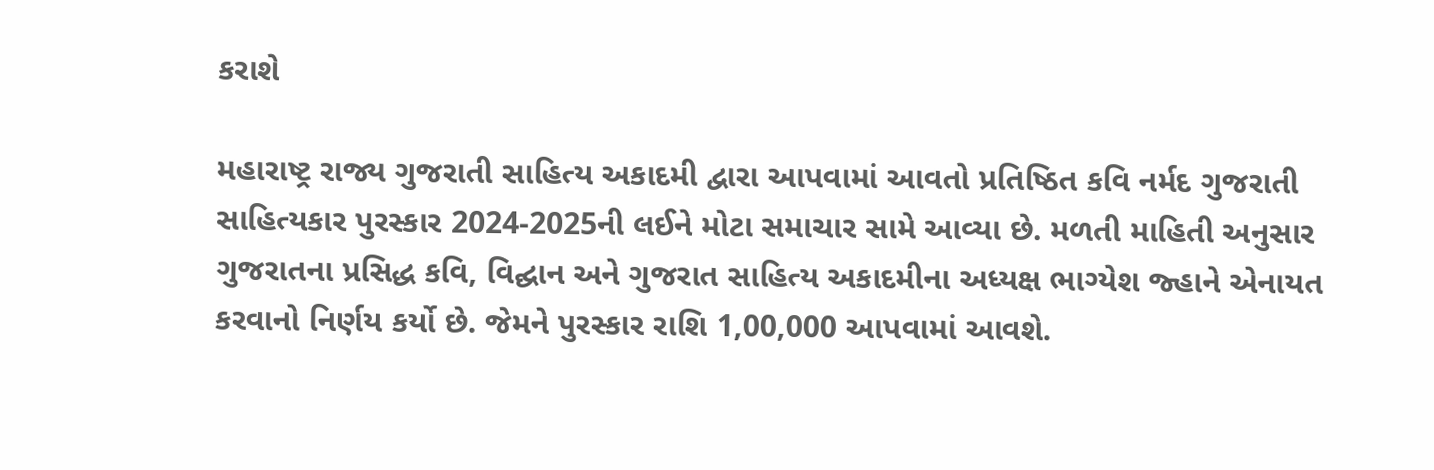કરાશે

મહારાષ્ટ્ર રાજ્ય ગુજરાતી સાહિત્ય અકાદમી દ્વારા આપવામાં આવતો પ્રતિષ્ઠિત કવિ નર્મદ ગુજરાતી સાહિત્યકાર પુરસ્કાર 2024-2025ની લઈને મોટા સમાચાર સામે આવ્યા છે. મળતી માહિતી અનુસાર ગુજરાતના પ્રસિદ્ધ કવિ, વિદ્ઘાન અને ગુજરાત સાહિત્ય અકાદમીના અધ્યક્ષ ભાગ્યેશ જ્હાને એનાયત કરવાનો નિર્ણય કર્યો છે. જેમને પુરસ્કાર રાશિ 1,00,000 આપવામાં આવશે.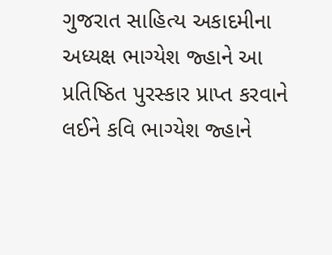ગુજરાત સાહિત્ય અકાદમીના અધ્યક્ષ ભાગ્યેશ જ્હાને આ પ્રતિષ્ઠિત પુરસ્કાર પ્રાપ્ત કરવાને લઈને કવિ ભાગ્યેશ જ્હાને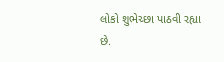લોકો શુભેચ્છા પાઠવી રહ્યા છે.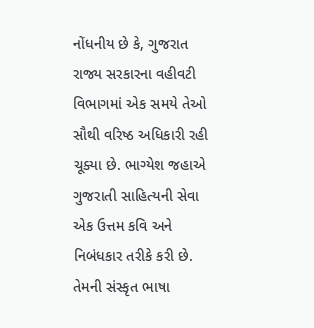નોંધનીય છે કે, ગુજરાત રાજ્ય સરકારના વહીવટી વિભાગમાં એક સમયે તેઓ સૌથી વરિષ્ઠ અધિકારી રહી ચૂક્યા છે. ભાગ્યેશ જહાએ ગુજરાતી સાહિત્યની સેવા એક ઉત્તમ કવિ અને નિબંધકાર તરીકે કરી છે. તેમની સંસ્કૃત ભાષા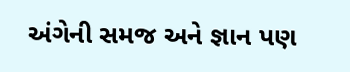અંગેની સમજ અને જ્ઞાન પણ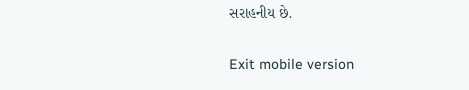સરાહનીય છે.

Exit mobile version